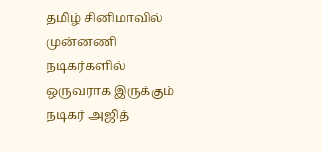தமிழ் சினிமாவில் முன்னணி நடிகர்களில் ஒருவராக இருக்கும் நடிகர் அஜித்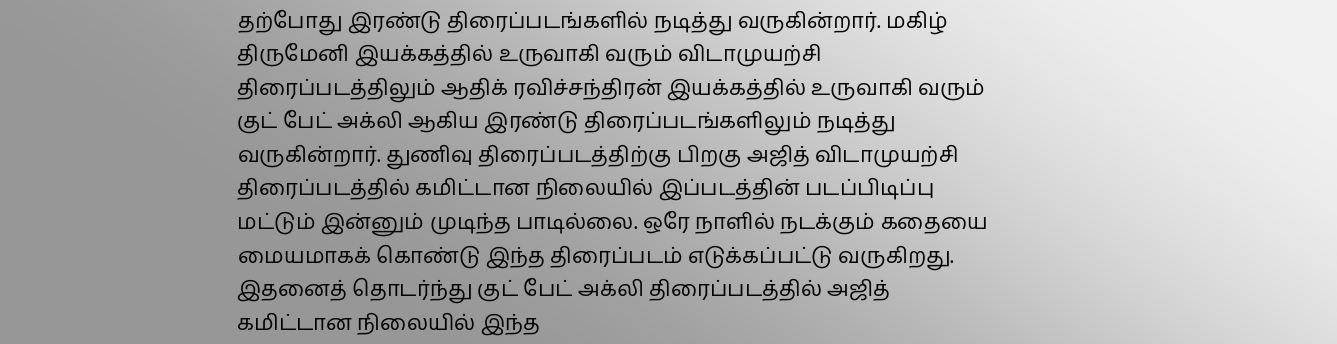தற்போது இரண்டு திரைப்படங்களில் நடித்து வருகின்றார். மகிழ் திருமேனி இயக்கத்தில் உருவாகி வரும் விடாமுயற்சி திரைப்படத்திலும் ஆதிக் ரவிச்சந்திரன் இயக்கத்தில் உருவாகி வரும் குட் பேட் அக்லி ஆகிய இரண்டு திரைப்படங்களிலும் நடித்து வருகின்றார். துணிவு திரைப்படத்திற்கு பிறகு அஜித் விடாமுயற்சி திரைப்படத்தில் கமிட்டான நிலையில் இப்படத்தின் படப்பிடிப்பு மட்டும் இன்னும் முடிந்த பாடில்லை. ஒரே நாளில் நடக்கும் கதையை மையமாகக் கொண்டு இந்த திரைப்படம் எடுக்கப்பட்டு வருகிறது. இதனைத் தொடர்ந்து குட் பேட் அக்லி திரைப்படத்தில் அஜித் கமிட்டான நிலையில் இந்த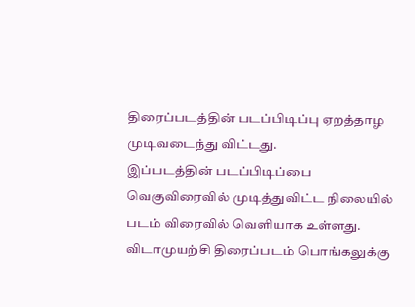திரைப்படத்தின் படப்பிடிப்பு ஏறத்தாழ முடிவடைந்து விட்டது.
இப்படத்தின் படப்பிடிப்பை வெகுவிரைவில் முடித்துவிட்ட நிலையில் படம் விரைவில் வெளியாக உள்ளது. விடாமுயற்சி திரைப்படம் பொங்கலுக்கு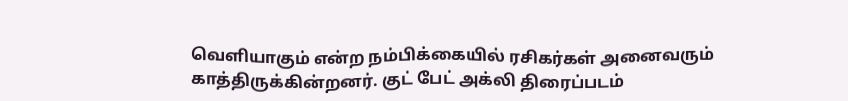வெளியாகும் என்ற நம்பிக்கையில் ரசிகர்கள் அனைவரும் காத்திருக்கின்றனர். குட் பேட் அக்லி திரைப்படம்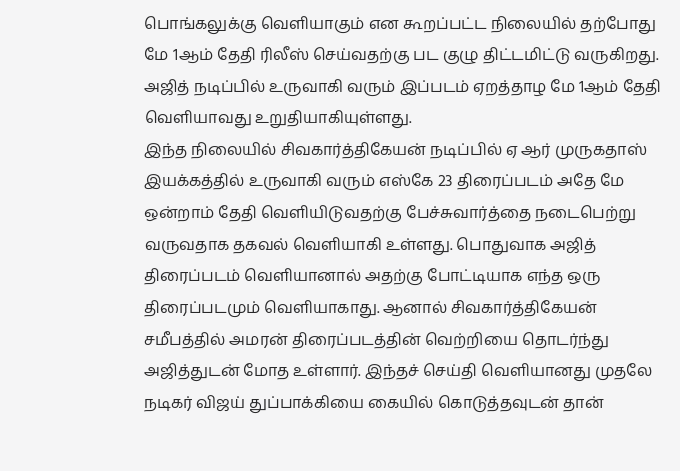பொங்கலுக்கு வெளியாகும் என கூறப்பட்ட நிலையில் தற்போது மே 1ஆம் தேதி ரிலீஸ் செய்வதற்கு பட குழு திட்டமிட்டு வருகிறது. அஜித் நடிப்பில் உருவாகி வரும் இப்படம் ஏறத்தாழ மே 1ஆம் தேதி வெளியாவது உறுதியாகியுள்ளது.
இந்த நிலையில் சிவகார்த்திகேயன் நடிப்பில் ஏ ஆர் முருகதாஸ் இயக்கத்தில் உருவாகி வரும் எஸ்கே 23 திரைப்படம் அதே மே ஒன்றாம் தேதி வெளியிடுவதற்கு பேச்சுவார்த்தை நடைபெற்று வருவதாக தகவல் வெளியாகி உள்ளது. பொதுவாக அஜித் திரைப்படம் வெளியானால் அதற்கு போட்டியாக எந்த ஒரு திரைப்படமும் வெளியாகாது. ஆனால் சிவகார்த்திகேயன் சமீபத்தில் அமரன் திரைப்படத்தின் வெற்றியை தொடர்ந்து அஜித்துடன் மோத உள்ளார். இந்தச் செய்தி வெளியானது முதலே நடிகர் விஜய் துப்பாக்கியை கையில் கொடுத்தவுடன் தான்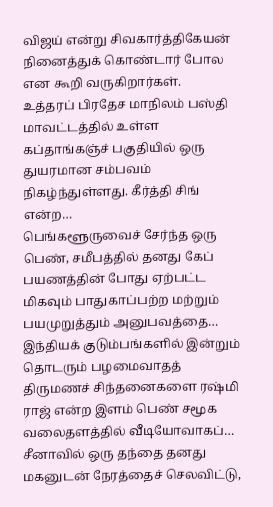விஜய் என்று சிவகார்த்திகேயன் நினைத்துக் கொண்டார் போல என கூறி வருகிறார்கள்.
உத்தரப் பிரதேச மாநிலம் பஸ்தி மாவட்டத்தில் உள்ள கப்தாங்கஞ்ச் பகுதியில் ஒரு துயரமான சம்பவம் நிகழ்ந்துள்ளது. கீர்த்தி சிங் என்ற…
பெங்களூருவைச் சேர்ந்த ஒரு பெண், சமீபத்தில் தனது கேப் பயணத்தின் போது ஏற்பட்ட மிகவும் பாதுகாப்பற்ற மற்றும் பயமுறுத்தும் அனுபவத்தை…
இந்தியக் குடும்பங்களில் இன்றும் தொடரும் பழமைவாதத் திருமணச் சிந்தனைகளை ரஷ்மி ராஜ் என்ற இளம் பெண் சமூக வலைதளத்தில் வீடியோவாகப்…
சீனாவில் ஒரு தந்தை தனது மகனுடன் நேரத்தைச் செலவிட்டு,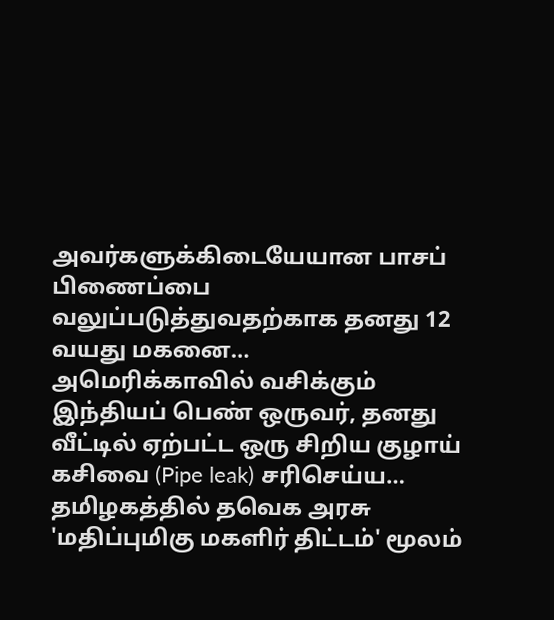அவர்களுக்கிடையேயான பாசப் பிணைப்பை வலுப்படுத்துவதற்காக தனது 12 வயது மகனை…
அமெரிக்காவில் வசிக்கும் இந்தியப் பெண் ஒருவர், தனது வீட்டில் ஏற்பட்ட ஒரு சிறிய குழாய் கசிவை (Pipe leak) சரிசெய்ய…
தமிழகத்தில் தவெக அரசு 'மதிப்புமிகு மகளிர் திட்டம்' மூலம்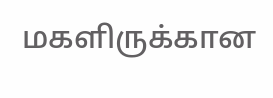மகளிருக்கான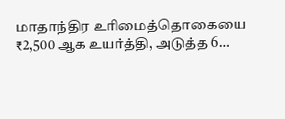மாதாந்திர உரிமைத்தொகையை ₹2,500 ஆக உயர்த்தி, அடுத்த 6…